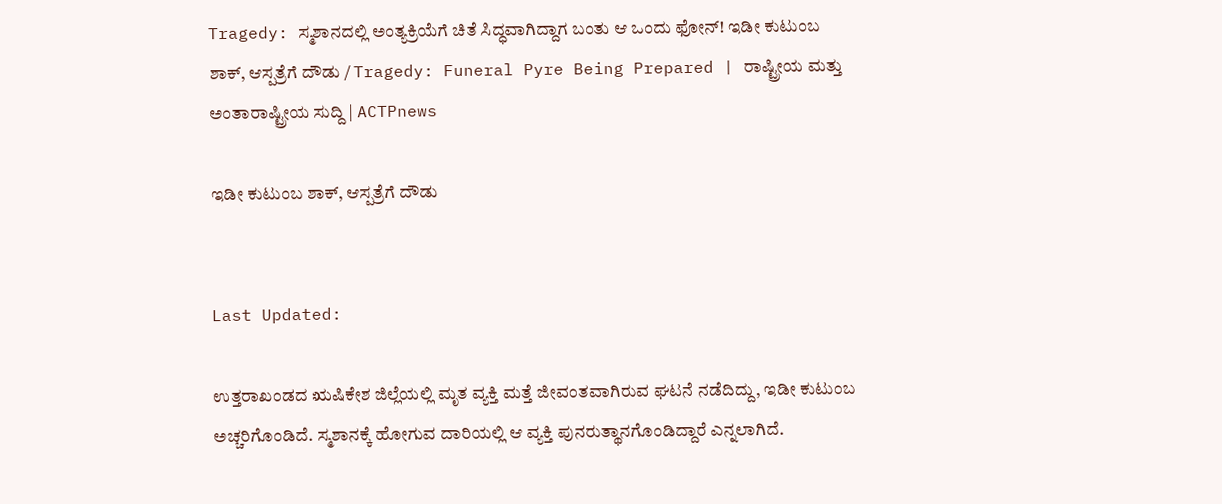Tragedy: ಸ್ಮಶಾನದಲ್ಲಿ ಅಂತ್ಯಕ್ರಿಯೆಗೆ ಚಿತೆ ಸಿದ್ಧವಾಗಿದ್ದಾಗ ಬಂತು ಆ ಒಂದು ಫೋನ್! ಇಡೀ ಕುಟುಂಬ ಶಾಕ್, ಆಸ್ಪತ್ರೆಗೆ ದೌಡು / Tragedy: Funeral Pyre Being Prepared | ರಾಷ್ಟ್ರೀಯ ಮತ್ತು ಅಂತಾರಾಷ್ಟ್ರೀಯ ಸುದ್ದಿ | ACTPnews

ಇಡೀ ಕುಟುಂಬ ಶಾಕ್, ಆಸ್ಪತ್ರೆಗೆ ದೌಡು


Last Updated:

ಉತ್ತರಾಖಂಡದ ಋಷಿಕೇಶ ಜಿಲ್ಲೆಯಲ್ಲಿ ಮೃತ ವ್ಯಕ್ತಿ ಮತ್ತೆ ಜೀವಂತವಾಗಿರುವ ಘಟನೆ ನಡೆದಿದ್ದು, ಇಡೀ ಕುಟುಂಬ ಅಚ್ಚರಿಗೊಂಡಿದೆ. ಸ್ಮಶಾನಕ್ಕೆ ಹೋಗುವ ದಾರಿಯಲ್ಲಿ ಆ ವ್ಯಕ್ತಿ ಪುನರುತ್ಥಾನಗೊಂಡಿದ್ದಾರೆ ಎನ್ನಲಾಗಿದೆ.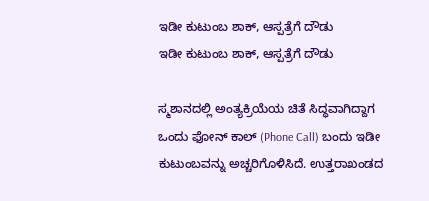ಇಡೀ ಕುಟುಂಬ ಶಾಕ್, ಆಸ್ಪತ್ರೆಗೆ ದೌಡು
ಇಡೀ ಕುಟುಂಬ ಶಾಕ್, ಆಸ್ಪತ್ರೆಗೆ ದೌಡು

ಸ್ಮಶಾನದಲ್ಲಿ ಅಂತ್ಯಕ್ರಿಯೆಯ ಚಿತೆ ಸಿದ್ಧವಾಗಿದ್ದಾಗ ಒಂದು ಫೋನ್ ಕಾಲ್ (Phone Call) ಬಂದು ಇಡೀ ಕುಟುಂಬವನ್ನು ಅಚ್ಚರಿಗೊಳಿಸಿದೆ. ಉತ್ತರಾಖಂಡದ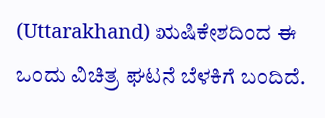(Uttarakhand) ಋಷಿಕೇಶದಿಂದ ಈ ಒಂದು ವಿಚಿತ್ರ ಘಟನೆ ಬೆಳಕಿಗೆ ಬಂದಿದೆ.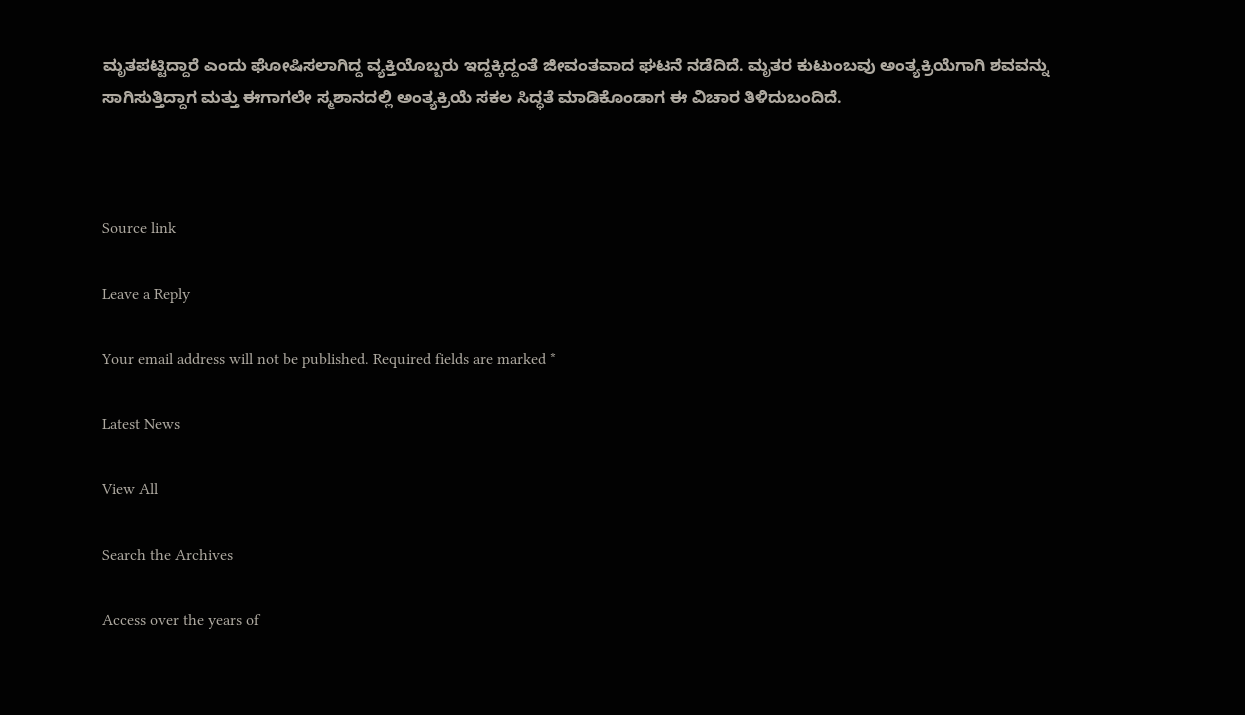ಮೃತಪಟ್ಟಿದ್ದಾರೆ ಎಂದು ಘೋಷಿಸಲಾಗಿದ್ದ ವ್ಯಕ್ತಿಯೊಬ್ಬರು ಇದ್ದಕ್ಕಿದ್ದಂತೆ ಜೀವಂತವಾದ ಘಟನೆ ನಡೆದಿದೆ. ಮೃತರ ಕುಟುಂಬವು ಅಂತ್ಯಕ್ರಿಯೆಗಾಗಿ ಶವವನ್ನು ಸಾಗಿಸುತ್ತಿದ್ದಾಗ ಮತ್ತು ಈಗಾಗಲೇ ಸ್ಮಶಾನದಲ್ಲಿ ಅಂತ್ಯಕ್ರಿಯೆ ಸಕಲ ಸಿದ್ಧತೆ ಮಾಡಿಕೊಂಡಾಗ ಈ ವಿಚಾರ ತಿಳಿದುಬಂದಿದೆ.



Source link

Leave a Reply

Your email address will not be published. Required fields are marked *

Latest News

View All

Search the Archives

Access over the years of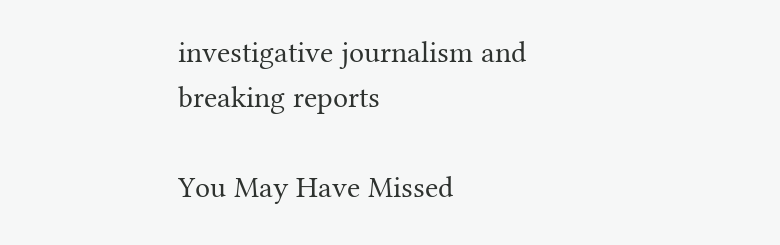investigative journalism and breaking reports

You May Have Missed